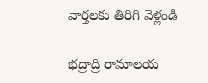వార్తలకు తిరిగి వెళ్లండి

భద్రాద్రి రామాలయ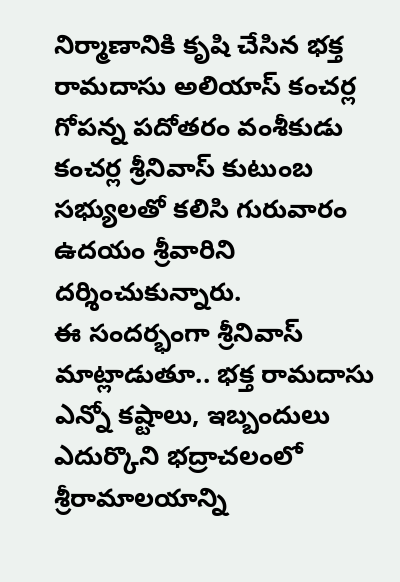నిర్మాణానికి కృషి చేసిన భక్త రామదాసు అలియాస్ కంచర్ల గోపన్న పదోతరం వంశీకుడు కంచర్ల శ్రీనివాస్ కుటుంబ సభ్యులతో కలిసి గురువారం ఉదయం శ్రీవారిని దర్శించుకున్నారు.
ఈ సందర్భంగా శ్రీనివాస్ మాట్లాడుతూ.. భక్త రామదాసు ఎన్నో కష్టాలు, ఇబ్బందులు ఎదుర్కొని భద్రాచలంలో శ్రీరామాలయాన్ని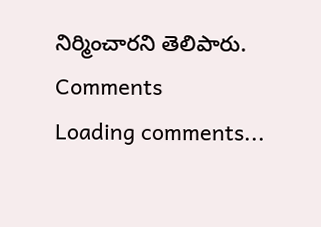నిర్మించారని తెలిపారు.
Comments
Loading comments...